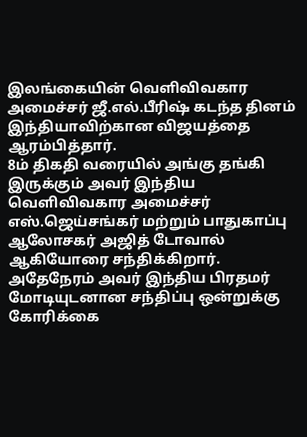இலங்கையின் வெளிவிவகார அமைச்சர் ஜீ.எல்.பீரிஷ் கடந்த தினம் இந்தியாவிற்கான விஜயத்தை ஆரம்பித்தார்.
8ம் திகதி வரையில் அங்கு தங்கி இருக்கும் அவர் இந்திய வெளிவிவகார அமைச்சர் எஸ்.ஜெய்சங்கர் மற்றும் பாதுகாப்பு ஆலோசகர் அஜித் டோவால் ஆகியோரை சந்திக்கிறார்.
அதேநேரம் அவர் இந்திய பிரதமர் மோடியுடனான சந்திப்பு ஒன்றுக்கு கோரிக்கை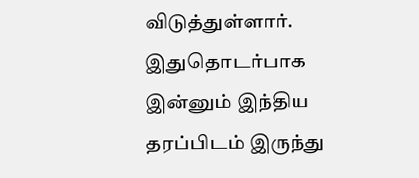விடுத்துள்ளார்.
இதுதொடர்பாக இன்னும் இந்திய தரப்பிடம் இருந்து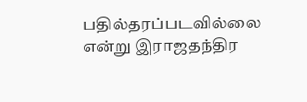பதில்தரப்படவில்லை என்று இராஜதந்திர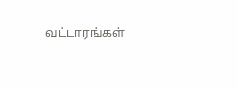வட்டாரங்கள்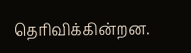தெரிவிக்கின்றன.